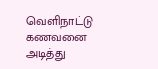வெளிநாட்டு கணவனை அடித்து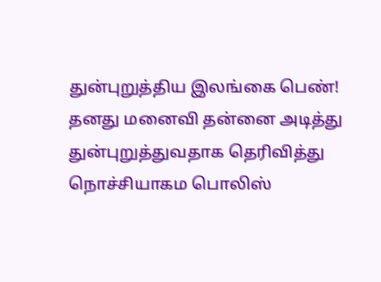துன்புறுத்திய இலங்கை பெண்!
தனது மனைவி தன்னை அடித்து துன்புறுத்துவதாக தெரிவித்து நொச்சியாகம பொலிஸ்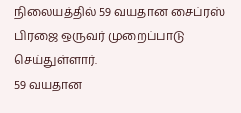நிலையத்தில் 59 வயதான சைப்ரஸ் பிரஜை ஒருவர் முறைப்பாடு செய்துள்ளார்.
59 வயதான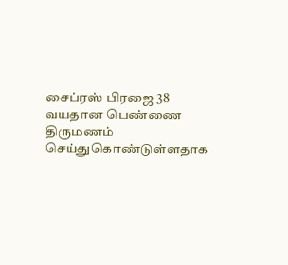சைப்ரஸ் பிரஜை 38 வயதான பெண்ணை திருமணம் செய்துகொண்டுள்ளதாக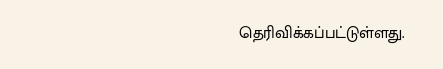தெரிவிக்கப்பட்டுள்ளது.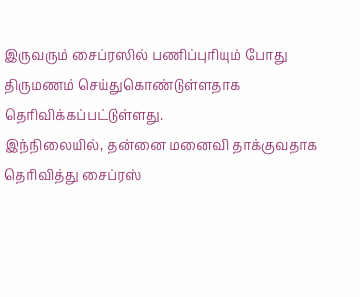இருவரும் சைப்ரஸில் பணிப்புரியும் போது திருமணம் செய்துகொண்டுள்ளதாக தெரிவிக்கப்பட்டுள்ளது.
இந்நிலையில், தன்னை மனைவி தாக்குவதாக தெரிவித்து சைப்ரஸ்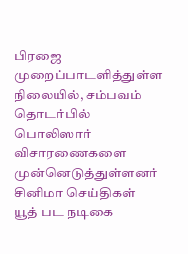பிரஜை முறைப்பாடளித்துள்ள நிலையில், சம்பவம் தொடர்பில் பொலிஸார் விசாரணைகளை முன்னெடுத்துள்ளனர்
சினிமா செய்திகள்
யூத் பட நடிகை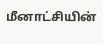மீனாட்சியின்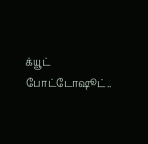க்யூட் போட்டோஷூட்..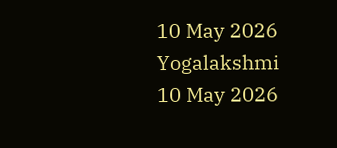10 May 2026
Yogalakshmi
10 May 2026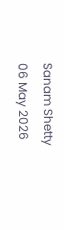Sanam Shetty
06 May 2026